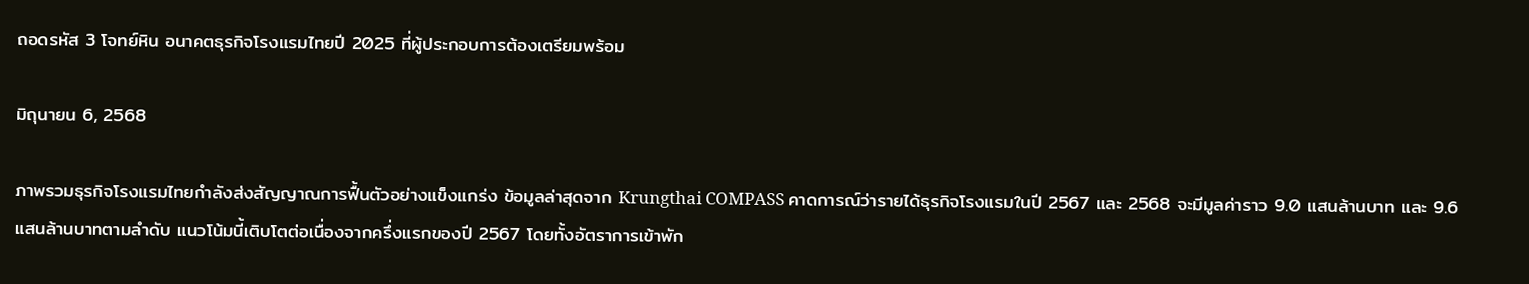ถอดรหัส 3 โจทย์หิน อนาคตธุรกิจโรงแรมไทยปี 2025 ที่ผู้ประกอบการต้องเตรียมพร้อม

มิถุนายน 6, 2568

ภาพรวมธุรกิจโรงแรมไทยกำลังส่งสัญญาณการฟื้นตัวอย่างแข็งแกร่ง ข้อมูลล่าสุดจาก Krungthai COMPASS คาดการณ์ว่ารายได้ธุรกิจโรงแรมในปี 2567 และ 2568 จะมีมูลค่าราว 9.0 แสนล้านบาท และ 9.6 แสนล้านบาทตามลำดับ แนวโน้มนี้เติบโตต่อเนื่องจากครึ่งแรกของปี 2567 โดยทั้งอัตราการเข้าพัก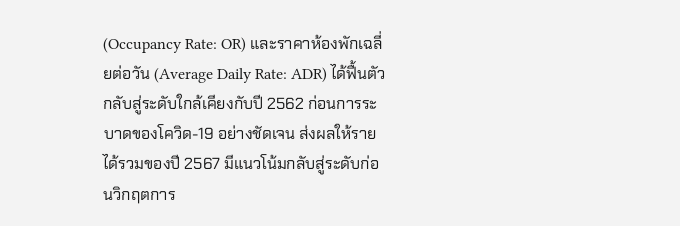(Occupancy Rate: OR) และราคาห้องพักเฉลี่ยต่อวัน (Average Daily Rate: ADR) ได้ฟื้นตัวกลับสู่ระดับใกล้เคียงกับปี 2562 ก่อนการระบาดของโควิด-19 อย่างชัดเจน ส่งผลให้รายได้รวมของปี 2567 มีแนวโน้มกลับสู่ระดับก่อนวิกฤตการ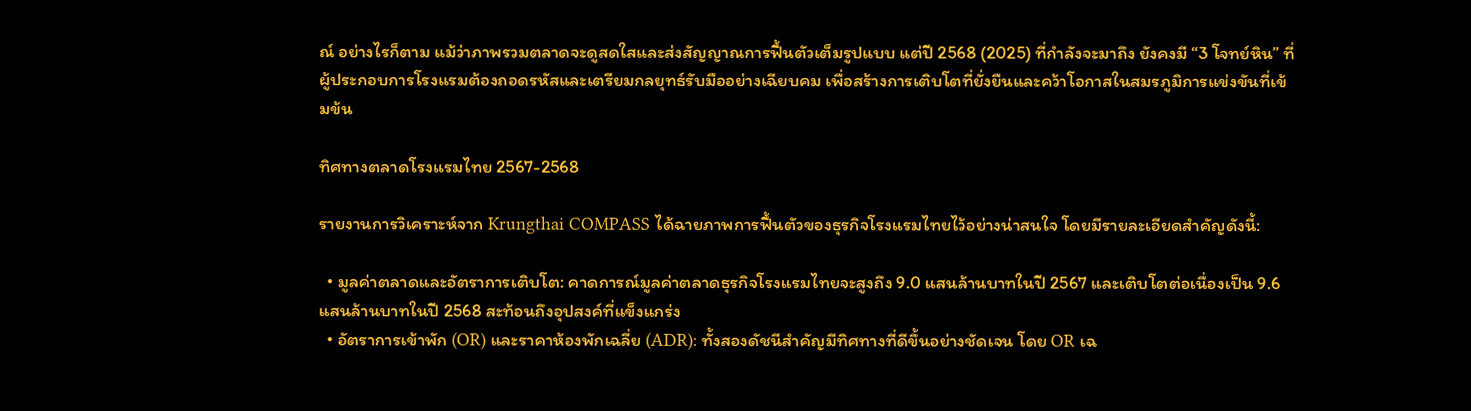ณ์ อย่างไรก็ตาม แม้ว่าภาพรวมตลาดจะดูสดใสและส่งสัญญาณการฟื้นตัวเต็มรูปแบบ แต่ปี 2568 (2025) ที่กำลังจะมาถึง ยังคงมี “3 โจทย์หิน” ที่ผู้ประกอบการโรงแรมต้องถอดรหัสและเตรียมกลยุทธ์รับมืออย่างเฉียบคม เพื่อสร้างการเติบโตที่ยั่งยืนและคว้าโอกาสในสมรภูมิการแข่งขันที่เข้มข้น

ทิศทางตลาดโรงแรมไทย 2567-2568

รายงานการวิเคราะห์จาก Krungthai COMPASS ได้ฉายภาพการฟื้นตัวของธุรกิจโรงแรมไทยไว้อย่างน่าสนใจ โดยมีรายละเอียดสำคัญดังนี้:

  • มูลค่าตลาดและอัตราการเติบโต: คาดการณ์มูลค่าตลาดธุรกิจโรงแรมไทยจะสูงถึง 9.0 แสนล้านบาทในปี 2567 และเติบโตต่อเนื่องเป็น 9.6 แสนล้านบาทในปี 2568 สะท้อนถึงอุปสงค์ที่แข็งแกร่ง
  • อัตราการเข้าพัก (OR) และราคาห้องพักเฉลี่ย (ADR): ทั้งสองดัชนีสำคัญมีทิศทางที่ดีขึ้นอย่างชัดเจน โดย OR เฉ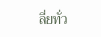ลี่ยทั่ว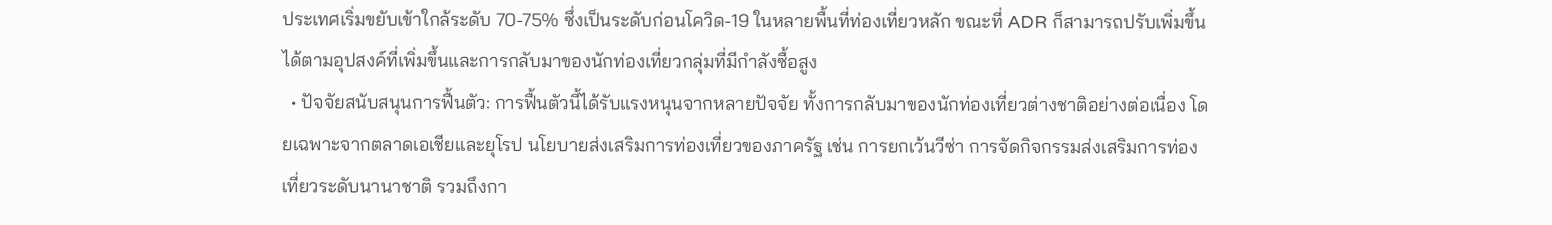ประเทศเริ่มขยับเข้าใกล้ระดับ 70-75% ซึ่งเป็นระดับก่อนโควิด-19 ในหลายพื้นที่ท่องเที่ยวหลัก ขณะที่ ADR ก็สามารถปรับเพิ่มขึ้นได้ตามอุปสงค์ที่เพิ่มขึ้นและการกลับมาของนักท่องเที่ยวกลุ่มที่มีกำลังซื้อสูง
  • ปัจจัยสนับสนุนการฟื้นตัว: การฟื้นตัวนี้ได้รับแรงหนุนจากหลายปัจจัย ทั้งการกลับมาของนักท่องเที่ยวต่างชาติอย่างต่อเนื่อง โดยเฉพาะจากตลาดเอเชียและยุโรป นโยบายส่งเสริมการท่องเที่ยวของภาครัฐ เช่น การยกเว้นวีซ่า การจัดกิจกรรมส่งเสริมการท่องเที่ยวระดับนานาชาติ รวมถึงกา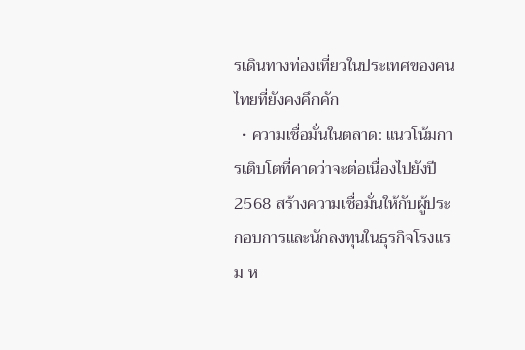รเดินทางท่องเที่ยวในประเทศของคนไทยที่ยังคงคึกคัก
  • ความเชื่อมั่นในตลาด: แนวโน้มการเติบโตที่คาดว่าจะต่อเนื่องไปยังปี 2568 สร้างความเชื่อมั่นให้กับผู้ประกอบการและนักลงทุนในธุรกิจโรงแรม ห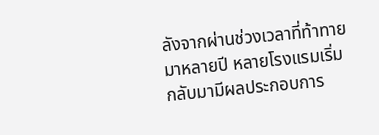ลังจากผ่านช่วงเวลาที่ท้าทายมาหลายปี หลายโรงแรมเริ่มกลับมามีผลประกอบการ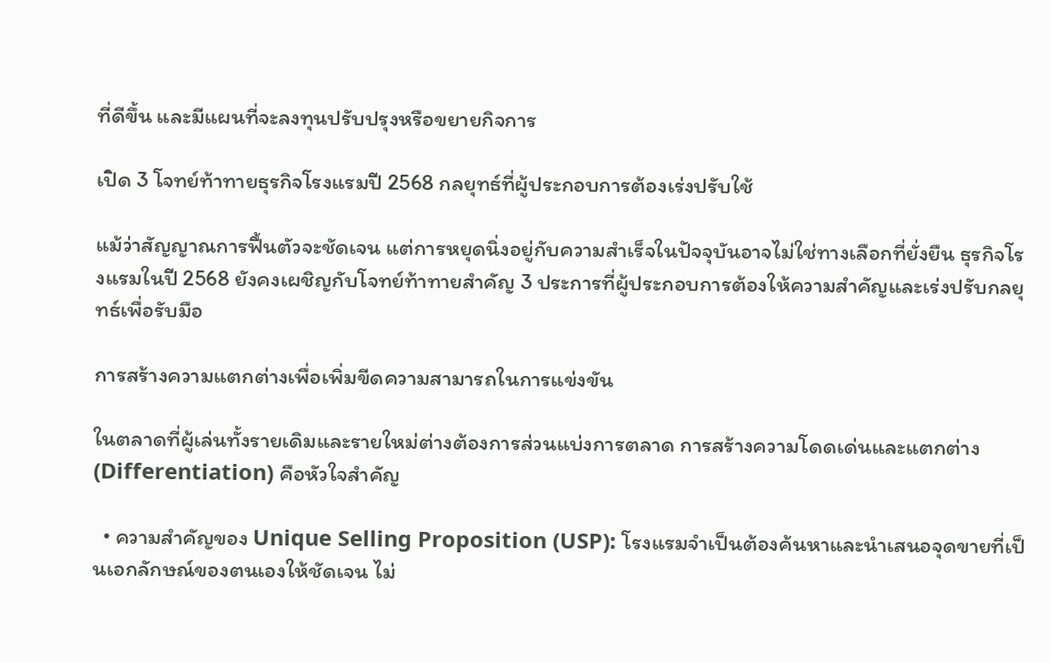ที่ดีขึ้น และมีแผนที่จะลงทุนปรับปรุงหรือขยายกิจการ

เปิด 3 โจทย์ท้าทายธุรกิจโรงแรมปี 2568 กลยุทธ์ที่ผู้ประกอบการต้องเร่งปรับใช้

แม้ว่าสัญญาณการฟื้นตัวจะชัดเจน แต่การหยุดนิ่งอยู่กับความสำเร็จในปัจจุบันอาจไม่ใช่ทางเลือกที่ยั่งยืน ธุรกิจโรงแรมในปี 2568 ยังคงเผชิญกับโจทย์ท้าทายสำคัญ 3 ประการที่ผู้ประกอบการต้องให้ความสำคัญและเร่งปรับกลยุทธ์เพื่อรับมือ

การสร้างความแตกต่างเพื่อเพิ่มขีดความสามารถในการแข่งขัน

ในตลาดที่ผู้เล่นทั้งรายเดิมและรายใหม่ต่างต้องการส่วนแบ่งการตลาด การสร้างความโดดเด่นและแตกต่าง (Differentiation) คือหัวใจสำคัญ

  • ความสำคัญของ Unique Selling Proposition (USP): โรงแรมจำเป็นต้องค้นหาและนำเสนอจุดขายที่เป็นเอกลักษณ์ของตนเองให้ชัดเจน ไม่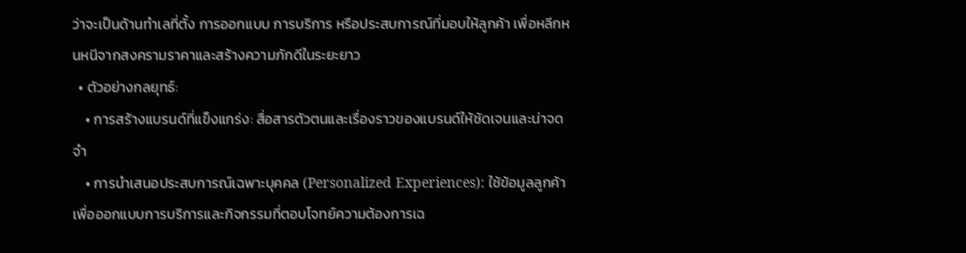ว่าจะเป็นด้านทำเลที่ตั้ง การออกแบบ การบริการ หรือประสบการณ์ที่มอบให้ลูกค้า เพื่อหลีกหนหนีจากสงครามราคาและสร้างความภักดีในระยะยาว
  • ตัวอย่างกลยุทธ์:
    • การสร้างแบรนด์ที่แข็งแกร่ง: สื่อสารตัวตนและเรื่องราวของแบรนด์ให้ชัดเจนและน่าจดจำ
    • การนำเสนอประสบการณ์เฉพาะบุคคล (Personalized Experiences): ใช้ข้อมูลลูกค้าเพื่อออกแบบการบริการและกิจกรรมที่ตอบโจทย์ความต้องการเฉ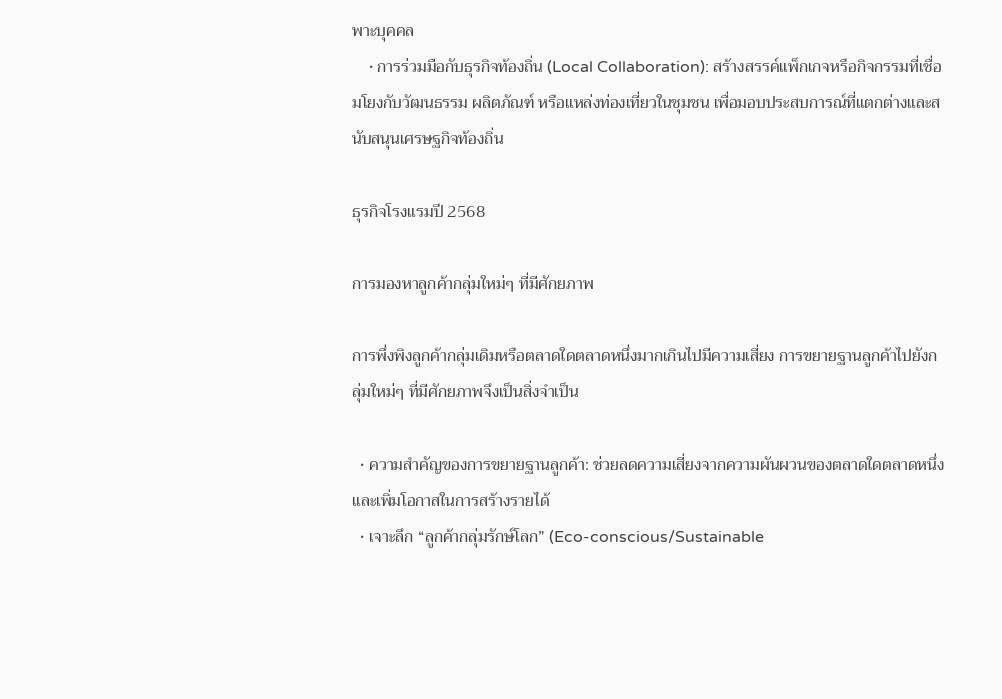พาะบุคคล
    • การร่วมมือกับธุรกิจท้องถิ่น (Local Collaboration): สร้างสรรค์แพ็กเกจหรือกิจกรรมที่เชื่อมโยงกับวัฒนธรรม ผลิตภัณฑ์ หรือแหล่งท่องเที่ยวในชุมชน เพื่อมอบประสบการณ์ที่แตกต่างและสนับสนุนเศรษฐกิจท้องถิ่น

ธุรกิจโรงแรมปี 2568

การมองหาลูกค้ากลุ่มใหม่ๆ ที่มีศักยภาพ

การพึ่งพิงลูกค้ากลุ่มเดิมหรือตลาดใดตลาดหนึ่งมากเกินไปมีความเสี่ยง การขยายฐานลูกค้าไปยังกลุ่มใหม่ๆ ที่มีศักยภาพจึงเป็นสิ่งจำเป็น

  • ความสำคัญของการขยายฐานลูกค้า: ช่วยลดความเสี่ยงจากความผันผวนของตลาดใดตลาดหนึ่ง และเพิ่มโอกาสในการสร้างรายได้
  • เจาะลึก “ลูกค้ากลุ่มรักษ์โลก” (Eco-conscious/Sustainable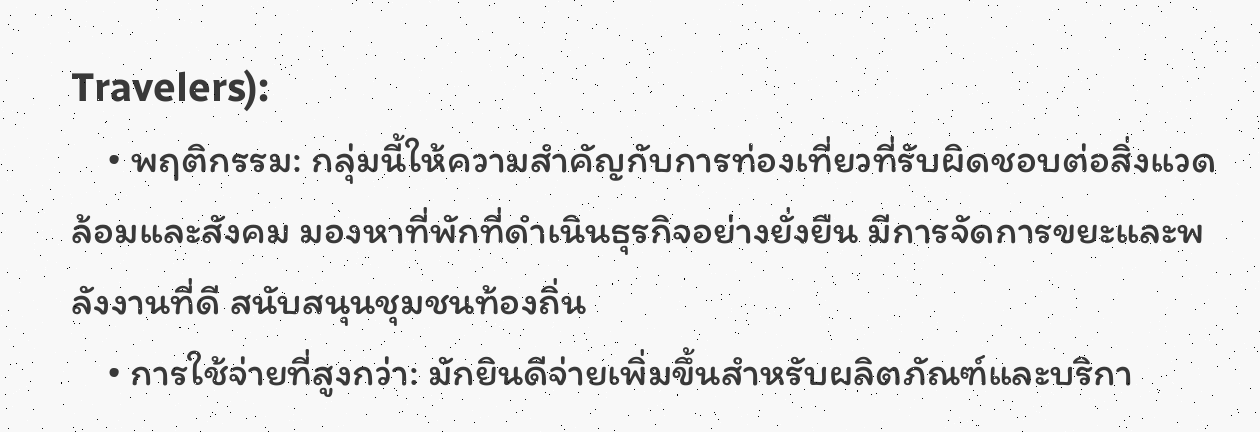Travelers):
    • พฤติกรรม: กลุ่มนี้ให้ความสำคัญกับการท่องเที่ยวที่รับผิดชอบต่อสิ่งแวดล้อมและสังคม มองหาที่พักที่ดำเนินธุรกิจอย่างยั่งยืน มีการจัดการขยะและพลังงานที่ดี สนับสนุนชุมชนท้องถิ่น
    • การใช้จ่ายที่สูงกว่า: มักยินดีจ่ายเพิ่มขึ้นสำหรับผลิตภัณฑ์และบริกา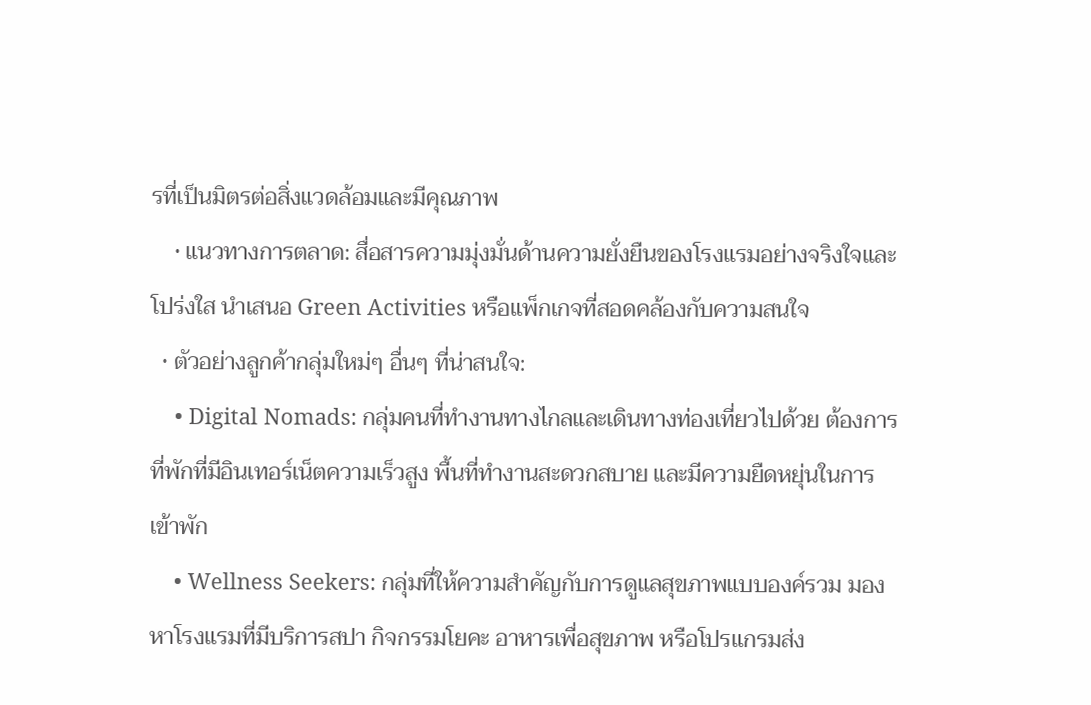รที่เป็นมิตรต่อสิ่งแวดล้อมและมีคุณภาพ
    • แนวทางการตลาด: สื่อสารความมุ่งมั่นด้านความยั่งยืนของโรงแรมอย่างจริงใจและโปร่งใส นำเสนอ Green Activities หรือแพ็กเกจที่สอดคล้องกับความสนใจ
  • ตัวอย่างลูกค้ากลุ่มใหม่ๆ อื่นๆ ที่น่าสนใจ:
    • Digital Nomads: กลุ่มคนที่ทำงานทางไกลและเดินทางท่องเที่ยวไปด้วย ต้องการที่พักที่มีอินเทอร์เน็ตความเร็วสูง พื้นที่ทำงานสะดวกสบาย และมีความยืดหยุ่นในการเข้าพัก
    • Wellness Seekers: กลุ่มที่ให้ความสำคัญกับการดูแลสุขภาพแบบองค์รวม มองหาโรงแรมที่มีบริการสปา กิจกรรมโยคะ อาหารเพื่อสุขภาพ หรือโปรแกรมส่ง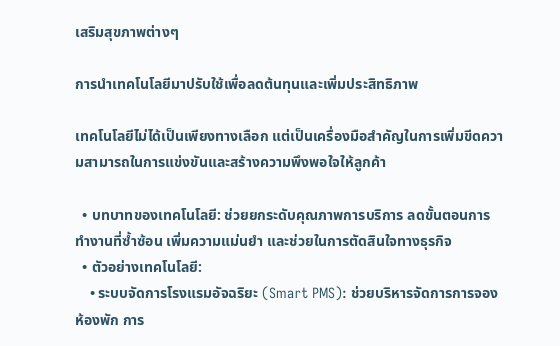เสริมสุขภาพต่างๆ

การนำเทคโนโลยีมาปรับใช้เพื่อลดต้นทุนและเพิ่มประสิทธิภาพ

เทคโนโลยีไม่ได้เป็นเพียงทางเลือก แต่เป็นเครื่องมือสำคัญในการเพิ่มขีดความสามารถในการแข่งขันและสร้างความพึงพอใจให้ลูกค้า

  • บทบาทของเทคโนโลยี: ช่วยยกระดับคุณภาพการบริการ ลดขั้นตอนการทำงานที่ซ้ำซ้อน เพิ่มความแม่นยำ และช่วยในการตัดสินใจทางธุรกิจ
  • ตัวอย่างเทคโนโลยี:
    • ระบบจัดการโรงแรมอัจฉริยะ (Smart PMS): ช่วยบริหารจัดการการจองห้องพัก การ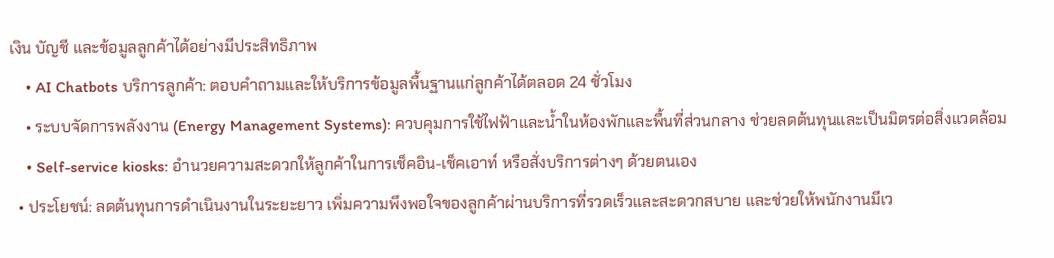เงิน บัญชี และข้อมูลลูกค้าได้อย่างมีประสิทธิภาพ
    • AI Chatbots บริการลูกค้า: ตอบคำถามและให้บริการข้อมูลพื้นฐานแก่ลูกค้าได้ตลอด 24 ชั่วโมง
    • ระบบจัดการพลังงาน (Energy Management Systems): ควบคุมการใช้ไฟฟ้าและน้ำในห้องพักและพื้นที่ส่วนกลาง ช่วยลดต้นทุนและเป็นมิตรต่อสิ่งแวดล้อม
    • Self-service kiosks: อำนวยความสะดวกให้ลูกค้าในการเช็คอิน-เช็คเอาท์ หรือสั่งบริการต่างๆ ด้วยตนเอง
  • ประโยชน์: ลดต้นทุนการดำเนินงานในระยะยาว เพิ่มความพึงพอใจของลูกค้าผ่านบริการที่รวดเร็วและสะดวกสบาย และช่วยให้พนักงานมีเว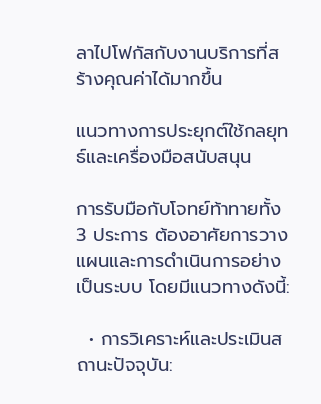ลาไปโฟกัสกับงานบริการที่สร้างคุณค่าได้มากขึ้น

แนวทางการประยุกต์ใช้กลยุทธ์และเครื่องมือสนับสนุน

การรับมือกับโจทย์ท้าทายทั้ง 3 ประการ ต้องอาศัยการวางแผนและการดำเนินการอย่างเป็นระบบ โดยมีแนวทางดังนี้:

  • การวิเคราะห์และประเมินสถานะปัจจุบัน: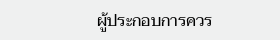ผู้ประกอบการควร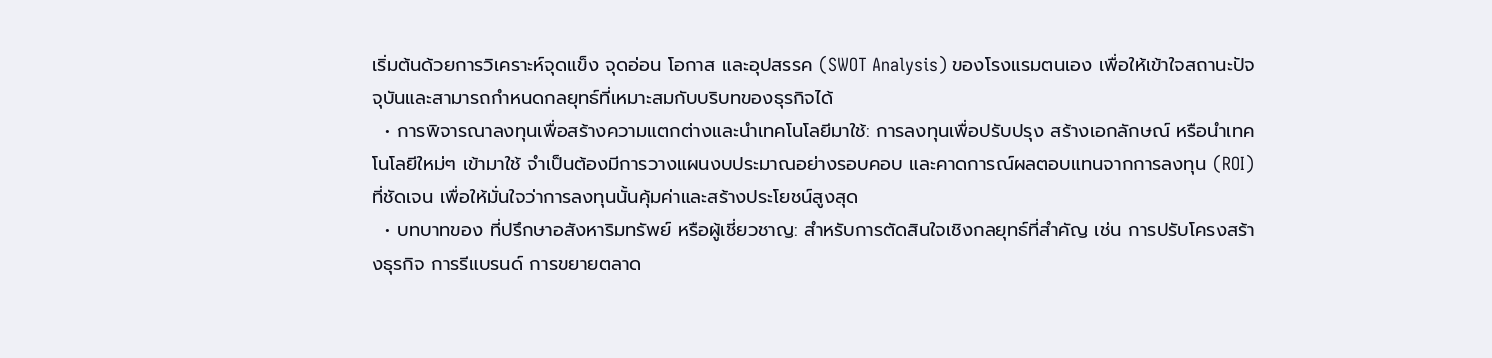เริ่มต้นด้วยการวิเคราะห์จุดแข็ง จุดอ่อน โอกาส และอุปสรรค (SWOT Analysis) ของโรงแรมตนเอง เพื่อให้เข้าใจสถานะปัจจุบันและสามารถกำหนดกลยุทธ์ที่เหมาะสมกับบริบทของธุรกิจได้
  • การพิจารณาลงทุนเพื่อสร้างความแตกต่างและนำเทคโนโลยีมาใช้: การลงทุนเพื่อปรับปรุง สร้างเอกลักษณ์ หรือนำเทคโนโลยีใหม่ๆ เข้ามาใช้ จำเป็นต้องมีการวางแผนงบประมาณอย่างรอบคอบ และคาดการณ์ผลตอบแทนจากการลงทุน (ROI) ที่ชัดเจน เพื่อให้มั่นใจว่าการลงทุนนั้นคุ้มค่าและสร้างประโยชน์สูงสุด
  • บทบาทของ ที่ปรึกษาอสังหาริมทรัพย์ หรือผู้เชี่ยวชาญ: สำหรับการตัดสินใจเชิงกลยุทธ์ที่สำคัญ เช่น การปรับโครงสร้างธุรกิจ การรีแบรนด์ การขยายตลาด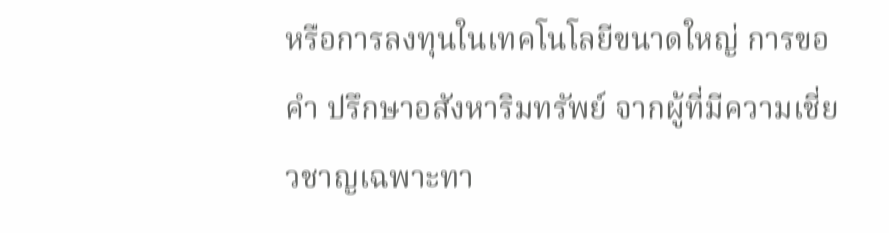หรือการลงทุนในเทคโนโลยีขนาดใหญ่ การขอคำ ปรึกษาอสังหาริมทรัพย์ จากผู้ที่มีความเชี่ยวชาญเฉพาะทา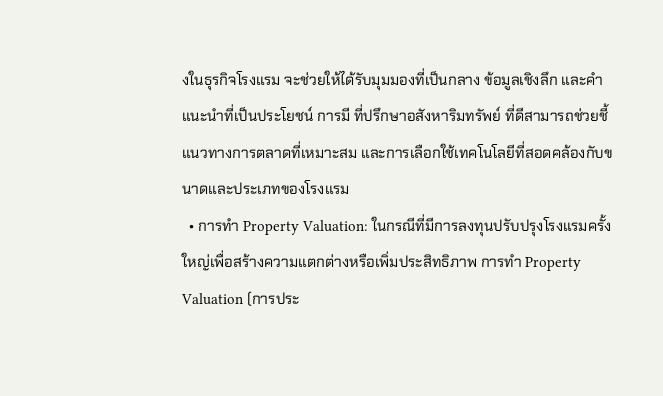งในธุรกิจโรงแรม จะช่วยให้ได้รับมุมมองที่เป็นกลาง ข้อมูลเชิงลึก และคำแนะนำที่เป็นประโยชน์ การมี ที่ปรึกษาอสังหาริมทรัพย์ ที่ดีสามารถช่วยชี้แนวทางการตลาดที่เหมาะสม และการเลือกใช้เทคโนโลยีที่สอดคล้องกับขนาดและประเภทของโรงแรม
  • การทำ Property Valuation: ในกรณีที่มีการลงทุนปรับปรุงโรงแรมครั้งใหญ่เพื่อสร้างความแตกต่างหรือเพิ่มประสิทธิภาพ การทำ Property Valuation (การประ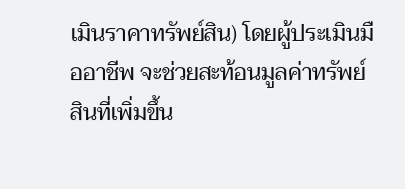เมินราคาทรัพย์สิน) โดยผู้ประเมินมืออาชีพ จะช่วยสะท้อนมูลค่าทรัพย์สินที่เพิ่มขึ้น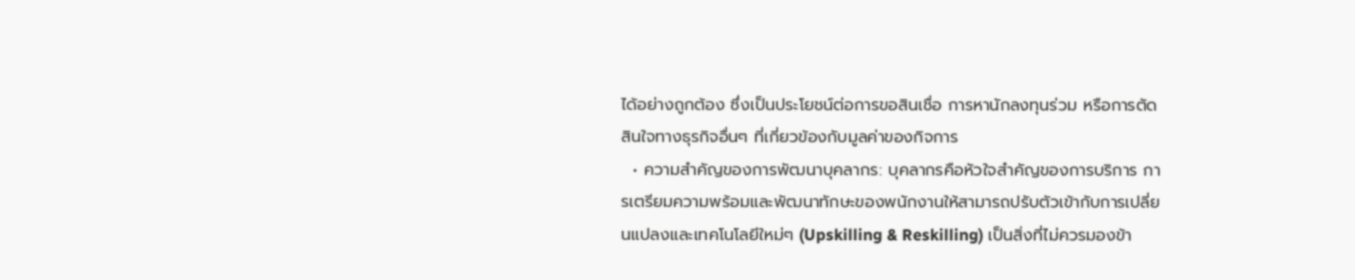ได้อย่างถูกต้อง ซึ่งเป็นประโยชน์ต่อการขอสินเชื่อ การหานักลงทุนร่วม หรือการตัดสินใจทางธุรกิจอื่นๆ ที่เกี่ยวข้องกับมูลค่าของกิจการ
  • ความสำคัญของการพัฒนาบุคลากร: บุคลากรคือหัวใจสำคัญของการบริการ การเตรียมความพร้อมและพัฒนาทักษะของพนักงานให้สามารถปรับตัวเข้ากับการเปลี่ยนแปลงและเทคโนโลยีใหม่ๆ (Upskilling & Reskilling) เป็นสิ่งที่ไม่ควรมองข้า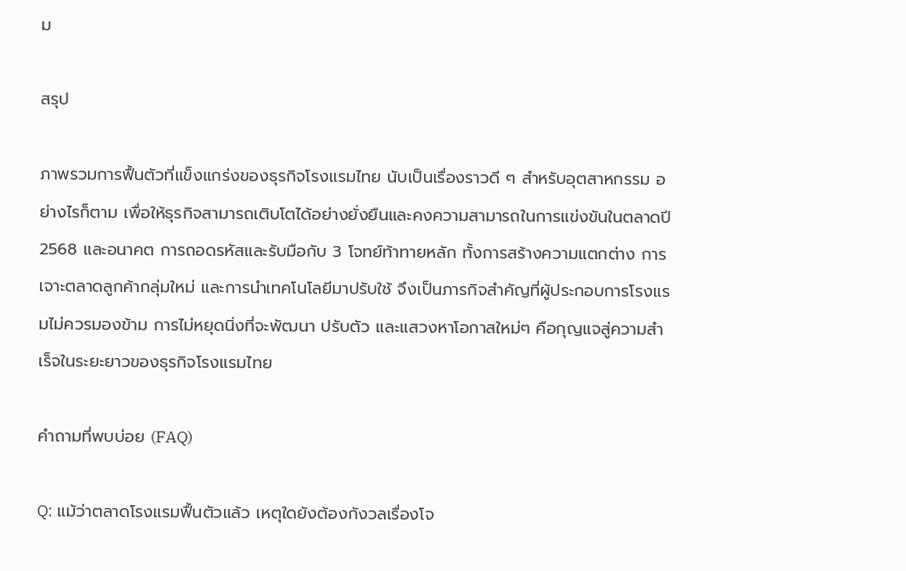ม

สรุป

ภาพรวมการฟื้นตัวที่แข็งแกร่งของธุรกิจโรงแรมไทย นับเป็นเรื่องราวดี ๆ สำหรับอุตสาหกรรม อย่างไรก็ตาม เพื่อให้ธุรกิจสามารถเติบโตได้อย่างยั่งยืนและคงความสามารถในการแข่งขันในตลาดปี 2568 และอนาคต การถอดรหัสและรับมือกับ 3 โจทย์ท้าทายหลัก ทั้งการสร้างความแตกต่าง การเจาะตลาดลูกค้ากลุ่มใหม่ และการนำเทคโนโลยีมาปรับใช้ จึงเป็นภารกิจสำคัญที่ผู้ประกอบการโรงแรมไม่ควรมองข้าม การไม่หยุดนิ่งที่จะพัฒนา ปรับตัว และแสวงหาโอกาสใหม่ๆ คือกุญแจสู่ความสำเร็จในระยะยาวของธุรกิจโรงแรมไทย

คำถามที่พบบ่อย (FAQ)

Q: แม้ว่าตลาดโรงแรมฟื้นตัวแล้ว เหตุใดยังต้องกังวลเรื่องโจ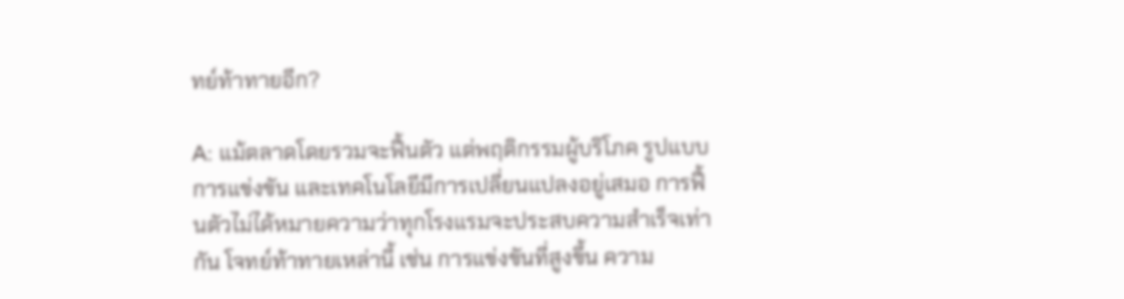ทย์ท้าทายอีก?

A: แม้ตลาดโดยรวมจะฟื้นตัว แต่พฤติกรรมผู้บริโภค รูปแบบการแข่งขัน และเทคโนโลยีมีการเปลี่ยนแปลงอยู่เสมอ การฟื้นตัวไม่ได้หมายความว่าทุกโรงแรมจะประสบความสำเร็จเท่ากัน โจทย์ท้าทายเหล่านี้ เช่น การแข่งขันที่สูงขึ้น ความ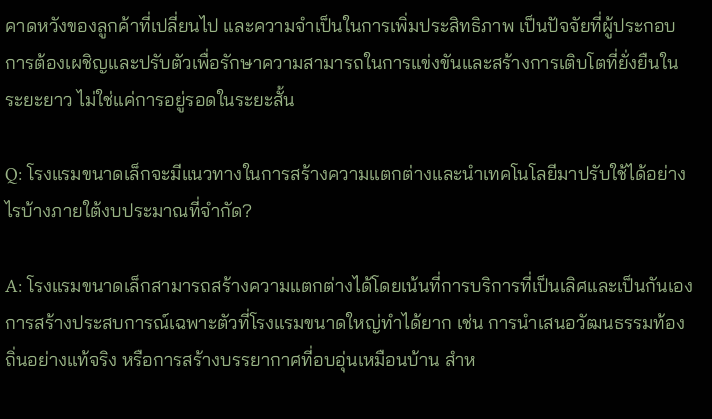คาดหวังของลูกค้าที่เปลี่ยนไป และความจำเป็นในการเพิ่มประสิทธิภาพ เป็นปัจจัยที่ผู้ประกอบการต้องเผชิญและปรับตัวเพื่อรักษาความสามารถในการแข่งขันและสร้างการเติบโตที่ยั่งยืนในระยะยาว ไม่ใช่แค่การอยู่รอดในระยะสั้น

Q: โรงแรมขนาดเล็กจะมีแนวทางในการสร้างความแตกต่างและนำเทคโนโลยีมาปรับใช้ได้อย่างไรบ้างภายใต้งบประมาณที่จำกัด?

A: โรงแรมขนาดเล็กสามารถสร้างความแตกต่างได้โดยเน้นที่การบริการที่เป็นเลิศและเป็นกันเอง การสร้างประสบการณ์เฉพาะตัวที่โรงแรมขนาดใหญ่ทำได้ยาก เช่น การนำเสนอวัฒนธรรมท้องถิ่นอย่างแท้จริง หรือการสร้างบรรยากาศที่อบอุ่นเหมือนบ้าน สำห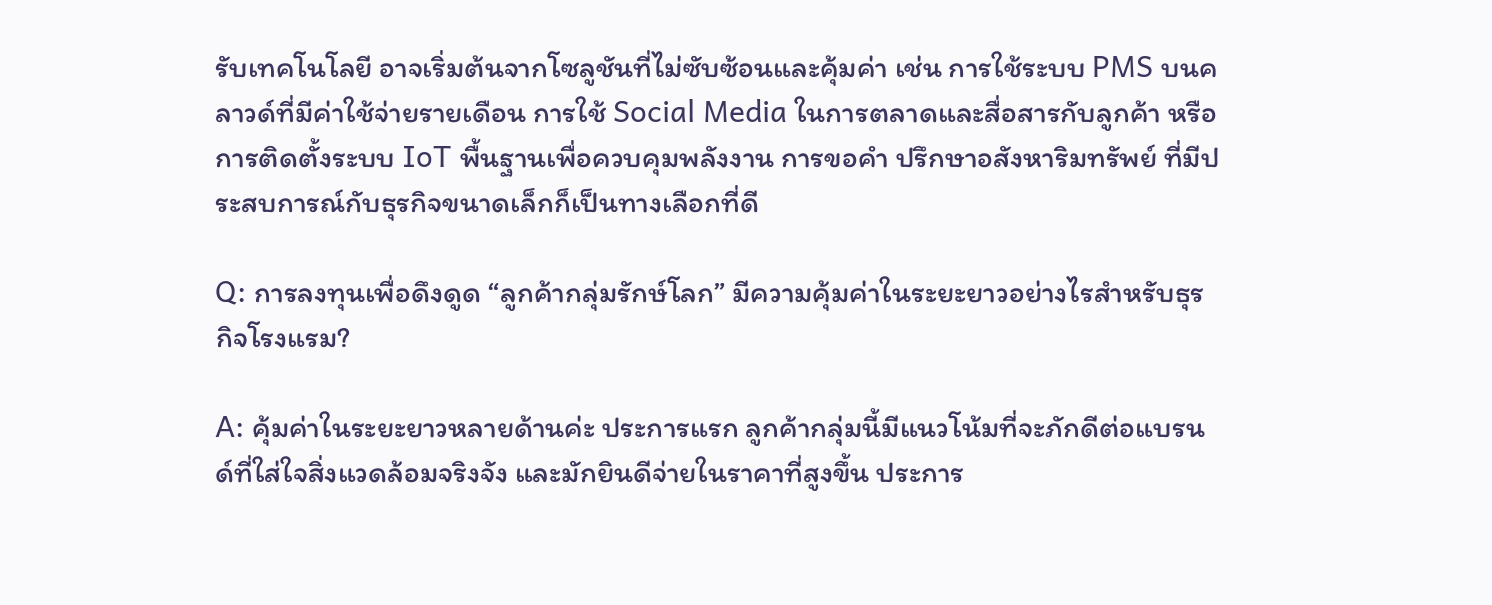รับเทคโนโลยี อาจเริ่มต้นจากโซลูชันที่ไม่ซับซ้อนและคุ้มค่า เช่น การใช้ระบบ PMS บนคลาวด์ที่มีค่าใช้จ่ายรายเดือน การใช้ Social Media ในการตลาดและสื่อสารกับลูกค้า หรือการติดตั้งระบบ IoT พื้นฐานเพื่อควบคุมพลังงาน การขอคำ ปรึกษาอสังหาริมทรัพย์ ที่มีประสบการณ์กับธุรกิจขนาดเล็กก็เป็นทางเลือกที่ดี

Q: การลงทุนเพื่อดึงดูด “ลูกค้ากลุ่มรักษ์โลก” มีความคุ้มค่าในระยะยาวอย่างไรสำหรับธุรกิจโรงแรม?

A: คุ้มค่าในระยะยาวหลายด้านค่ะ ประการแรก ลูกค้ากลุ่มนี้มีแนวโน้มที่จะภักดีต่อแบรนด์ที่ใส่ใจสิ่งแวดล้อมจริงจัง และมักยินดีจ่ายในราคาที่สูงขึ้น ประการ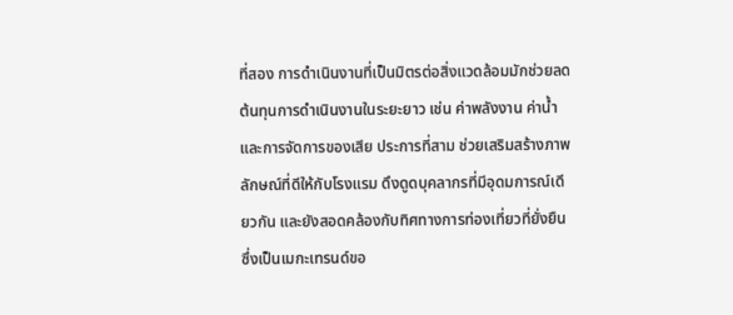ที่สอง การดำเนินงานที่เป็นมิตรต่อสิ่งแวดล้อมมักช่วยลดต้นทุนการดำเนินงานในระยะยาว เช่น ค่าพลังงาน ค่าน้ำ และการจัดการของเสีย ประการที่สาม ช่วยเสริมสร้างภาพลักษณ์ที่ดีให้กับโรงแรม ดึงดูดบุคลากรที่มีอุดมการณ์เดียวกัน และยังสอดคล้องกับทิศทางการท่องเที่ยวที่ยั่งยืนซึ่งเป็นเมกะเทรนด์ขอ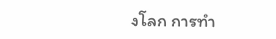งโลก การทำ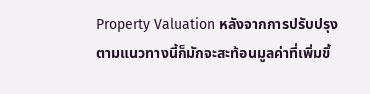Property Valuation หลังจากการปรับปรุงตามแนวทางนี้ก็มักจะสะท้อนมูลค่าที่เพิ่มขึ้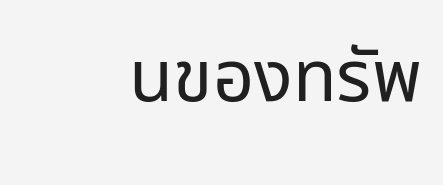นของทรัพ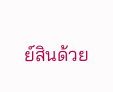ย์สินด้วย